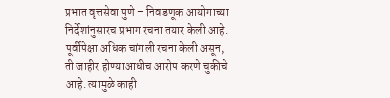प्रभात वृत्तसेवा पुणे – निवडणूक आयोगाच्या निर्देशांनुसारच प्रभाग रचना तयार केली आहे. पूर्वीपेक्षा अधिक चांगली रचना केली असून, ती जाहीर होण्याआधीच आरोप करणे चुकीचे आहे. त्यामुळे काही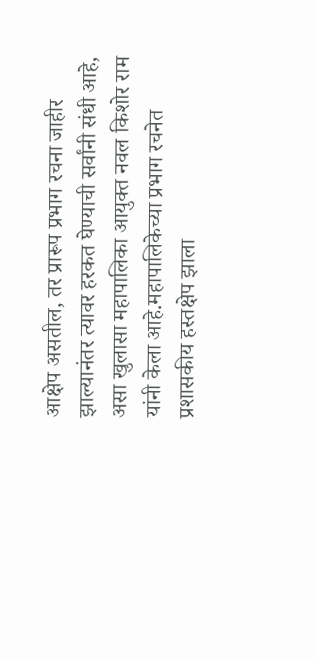आक्षेप असतील, तर प्रारूप प्रभाग रचना जाहीर झाल्यानंतर त्यावर हरकत घेण्याची सर्वांनी संधी आहे, असा खुलासा महापालिका आयुक्त नवल किशोर राम यांनी केला आहे.महापालिकेच्या प्रभाग रचनेत प्रशासकीय हस्तक्षेप झाला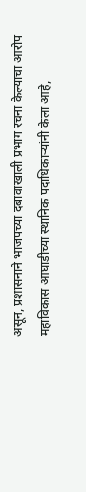असून, प्रशासनाने भाजपच्या दबावाखाली प्रभाग रचना केल्याचा आरोप महाविकास आघाडीच्या स्थानिक पदाधिकाऱ्यांनी केला आहे,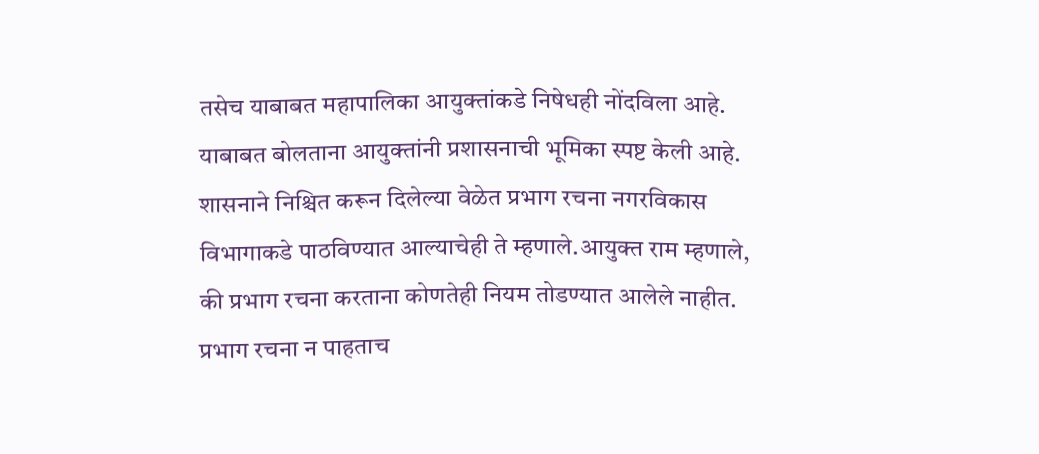तसेच याबाबत महापालिका आयुक्तांकडे निषेधही नोंदविला आहे. याबाबत बोलताना आयुक्तांनी प्रशासनाची भूमिका स्पष्ट केली आहे. शासनाने निश्चित करून दिलेल्या वेळेत प्रभाग रचना नगरविकास विभागाकडे पाठविण्यात आल्याचेही ते म्हणाले.आयुक्त राम म्हणाले, की प्रभाग रचना करताना कोणतेही नियम तोडण्यात आलेले नाहीत. प्रभाग रचना न पाहताच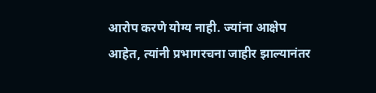आरोप करणे योग्य नाही. ज्यांना आक्षेप आहेत, त्यांनी प्रभागरचना जाहीर झाल्यानंतर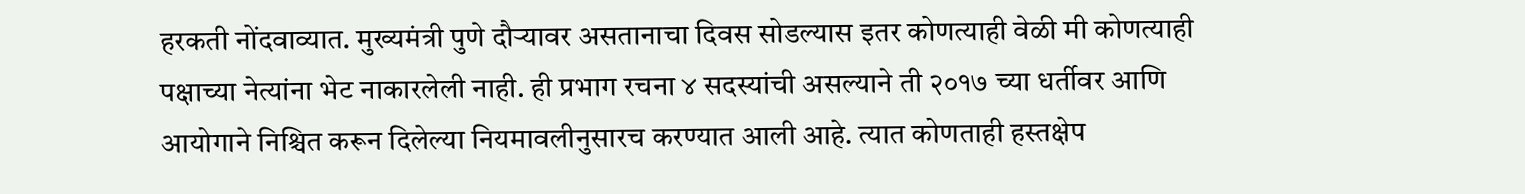हरकती नोंदवाव्यात. मुख्यमंत्री पुणे दौऱ्यावर असतानाचा दिवस सोडल्यास इतर कोणत्याही वेळी मी कोणत्याही पक्षाच्या नेत्यांना भेट नाकारलेली नाही. ही प्रभाग रचना ४ सदस्यांची असल्याने ती २०१७ च्या धर्तीवर आणि आयोगाने निश्चित करून दिलेल्या नियमावलीनुसारच करण्यात आली आहे. त्यात कोणताही हस्तक्षेप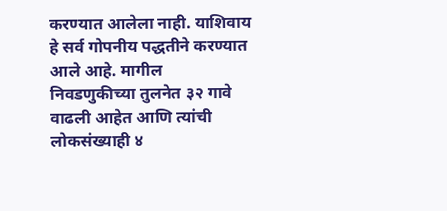करण्यात आलेला नाही. याशिवाय हे सर्व गोपनीय पद्धतीने करण्यात आले आहे. मागील निवडणुकीच्या तुलनेत ३२ गावे वाढली आहेत आणि त्यांची लोकसंख्याही ४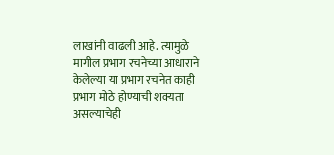लाखांनी वाढली आहे. त्यामुळे मागील प्रभाग रचनेच्या आधाराने केलेल्या या प्रभाग रचनेत काही प्रभाग मोठे होण्याची शक्यता असल्याचेही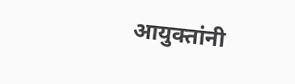आयुक्तांनी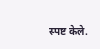स्पष्ट केले.